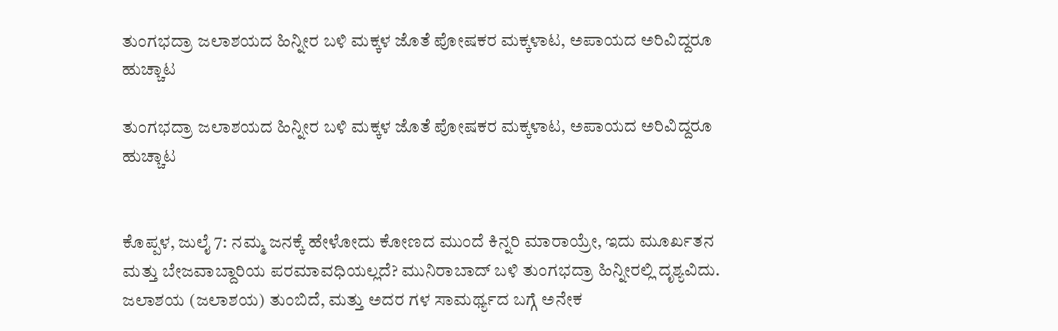ತುಂಗಭದ್ರಾ ಜಲಾಶಯದ ಹಿನ್ನೀರ ಬಳಿ ಮಕ್ಕಳ ಜೊತೆ ಪೋಷಕರ ಮಕ್ಕಳಾಟ, ಅಪಾಯದ ಅರಿವಿದ್ದರೂ ಹುಚ್ಚಾಟ

ತುಂಗಭದ್ರಾ ಜಲಾಶಯದ ಹಿನ್ನೀರ ಬಳಿ ಮಕ್ಕಳ ಜೊತೆ ಪೋಷಕರ ಮಕ್ಕಳಾಟ, ಅಪಾಯದ ಅರಿವಿದ್ದರೂ ಹುಚ್ಚಾಟ


ಕೊಪ್ಪಳ, ಜುಲೈ 7: ನಮ್ಮ ಜನಕ್ಕೆ ಹೇಳೋದು ಕೋಣದ ಮುಂದೆ ಕಿನ್ನರಿ ಮಾರಾಯ್ರೇ, ಇದು ಮೂರ್ಖತನ ಮತ್ತು ಬೇಜವಾಬ್ದಾರಿಯ ಪರಮಾವಧಿಯಲ್ಲದೆ? ಮುನಿರಾಬಾದ್ ಬಳಿ ತುಂಗಭದ್ರಾ ಹಿನ್ನೀರಲ್ಲಿ ದೃಶ್ಯವಿದು. ಜಲಾಶಯ (ಜಲಾಶಯ) ತುಂಬಿದೆ, ಮತ್ತು ಅದರ ಗಳ ಸಾಮರ್ಥ್ಯದ ಬಗ್ಗೆ ಅನೇಕ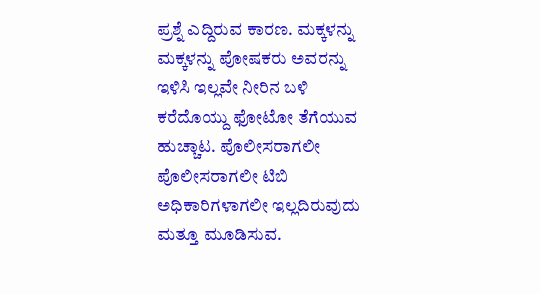ಪ್ರಶ್ನೆ ಎದ್ದಿರುವ ಕಾರಣ. ಮಕ್ಕಳನ್ನು ಮಕ್ಕಳನ್ನು ಪೋಷಕರು ಅವರನ್ನು ಇಳಿಸಿ ಇಲ್ಲವೇ ನೀರಿನ ಬಳಿ ಕರೆದೊಯ್ದು ಫೋಟೋ ತೆಗೆಯುವ ಹುಚ್ಚಾಟ. ಪೊಲೀಸರಾಗಲೀ ಪೊಲೀಸರಾಗಲೀ ಟಿಬಿ ಅಧಿಕಾರಿಗಳಾಗಲೀ ಇಲ್ಲದಿರುವುದು ಮತ್ತೂ ಮೂಡಿಸುವ.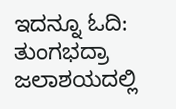ಇದನ್ನೂ ಓದಿ: ತುಂಗಭದ್ರಾ ಜಲಾಶಯದಲ್ಲಿ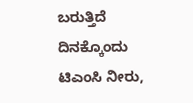ಬರುತ್ತಿದೆ ದಿನಕ್ಕೊಂದು ಟಿಎಂಸಿ ನೀರು,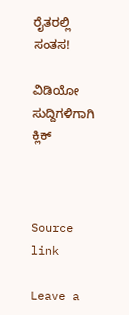ರೈತರಲ್ಲಿ ಸಂತಸ!

ವಿಡಿಯೋ ಸುದ್ದಿಗಳಿಗಾಗಿ ಕ್ಲಿಕ್



Source link

Leave a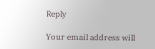Reply

Your email address will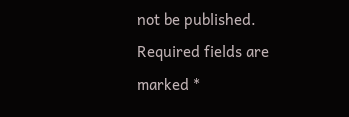not be published. Required fields are marked *